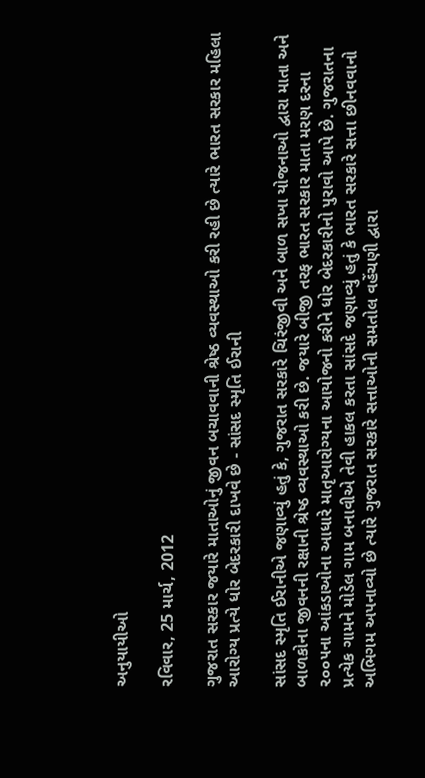અનુયાયીઓ

રવિવાર, 25 માર્ચ, 2012

ગુજરાત સરકાર જયારે માતાઓનું જીવન બચાવવાની શ્રેષ્ઠ વ્યવસ્થાઓ કરી રહી છે ત્યારે ભારત સરકાર મહિલા આરોગ્ય પ્રત્યે ધોર બેદરકારી દાખવે છે - સાંસદ સ્મૃતિ ઈરાની

સાંસદ સ્મૃતિ ઈરાનીએ જણાવ્યું હતું કે, ગુજરાત સરકારે ચિરંજીવી અને બાળ સખા યોજનાઓ દ્વારા માતા અને બાળકોના જીવનની રક્ષાની શ્રેષ્ઠ વ્યવસ્થાઓ કરી છે. જયારે બીજી તરફ ભારત સરકાર માતા મરણ દરના ૨૦૦૫ના આંકડાઓના આધારે માતૃઆરોગ્યના આયોજનો કરીને ધોર બેદરકારીનો પુરાવો આપે છે. ગુજરાતના પ્રત્યેક ગામને મોડેલ ગામ બનાવીએ તેવી હાકલ કરતા સાંસદે જણાવ્યું હતું કે ભારત સરકારે સત્તા છીનવવાનો અભિગમ અપનાવ્યો છે ત્યારે ગુજરાત સરકારે સત્તાઓની સમતોલ વહેંચણી દ્વારા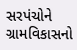સરપંચોને ગ્રામવિકાસનો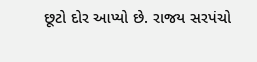છૂટો દોર આપ્યો છે. રાજય સરપંચો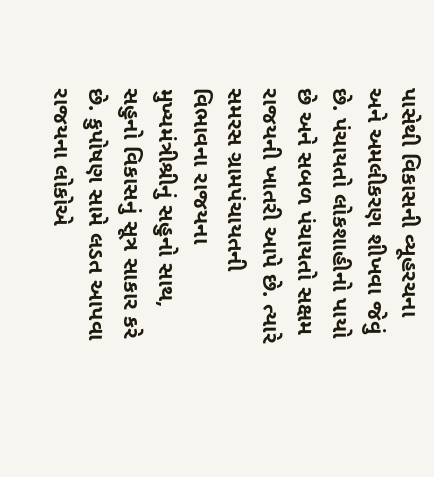પાસેથી વિકાસની વ્યૂહરચના અને અમલીકરણ શીખવા જેવું છે. પંચાયતો લોકશાહીનો પાયો છે અને સબળ પંચાયતો સક્ષમ રાજયની ખાતરી આપે છે. ત્યારે સમરસ ગ્રામપંચાયતની વિભાવના રાજયના મુખ્યમંત્રીશ્રીનું સહુનો સાથ, સહુનો વિકાસનું સૂત્ર સાકાર કરે છે. કુપોષણ સામે લડત આપવા રાજયના લોકોએ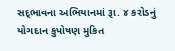સદ્‍ભાવના અભિયાનમાં રૂા. ૪ કરોડનું યોગદાન કુપોષણ મુકિત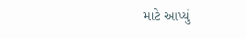માટે આપ્યું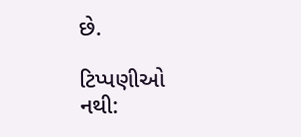છે.

ટિપ્પણીઓ નથી: